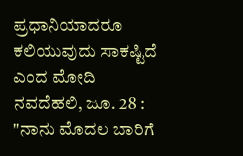ಪ್ರಧಾನಿಯಾದರೂ ಕಲಿಯುವುದು ಸಾಕಷ್ಟಿದೆ ಎಂದ ಮೋದಿ
ನವದೆಹಲಿ, ಜೂ. 28 : "ನಾನು ಮೊದಲ ಬಾರಿಗೆ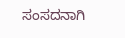ಸಂಸದನಾಗಿ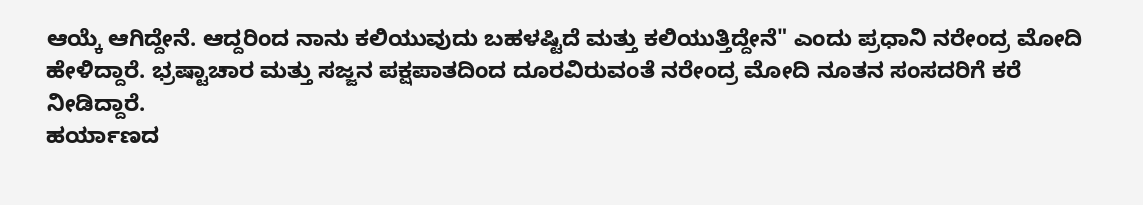ಆಯ್ಕೆ ಆಗಿದ್ದೇನೆ. ಆದ್ದರಿಂದ ನಾನು ಕಲಿಯುವುದು ಬಹಳಷ್ಟಿದೆ ಮತ್ತು ಕಲಿಯುತ್ತಿದ್ದೇನೆ" ಎಂದು ಪ್ರಧಾನಿ ನರೇಂದ್ರ ಮೋದಿ ಹೇಳಿದ್ದಾರೆ. ಭ್ರಷ್ಟಾಚಾರ ಮತ್ತು ಸಜ್ಜನ ಪಕ್ಷಪಾತದಿಂದ ದೂರವಿರುವಂತೆ ನರೇಂದ್ರ ಮೋದಿ ನೂತನ ಸಂಸದರಿಗೆ ಕರೆ ನೀಡಿದ್ದಾರೆ.
ಹರ್ಯಾಣದ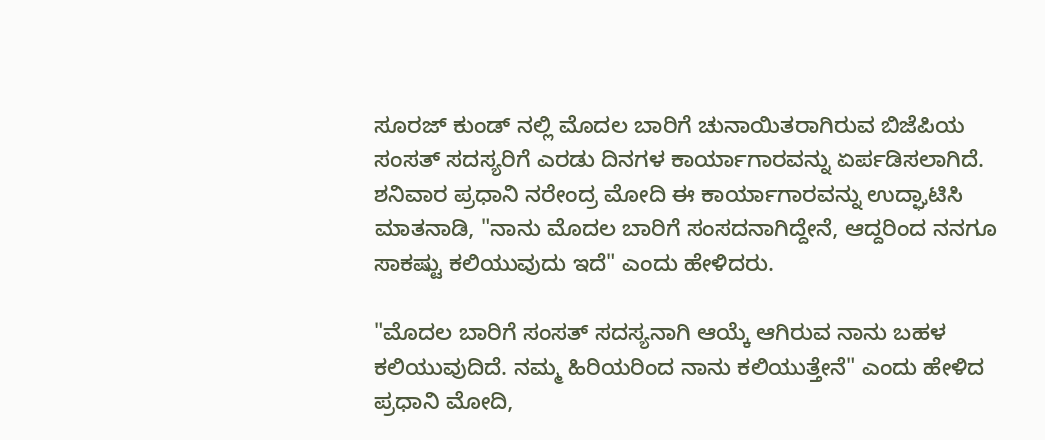ಸೂರಜ್ ಕುಂಡ್ ನಲ್ಲಿ ಮೊದಲ ಬಾರಿಗೆ ಚುನಾಯಿತರಾಗಿರುವ ಬಿಜೆಪಿಯ ಸಂಸತ್ ಸದಸ್ಯರಿಗೆ ಎರಡು ದಿನಗಳ ಕಾರ್ಯಾಗಾರವನ್ನು ಏರ್ಪಡಿಸಲಾಗಿದೆ. ಶನಿವಾರ ಪ್ರಧಾನಿ ನರೇಂದ್ರ ಮೋದಿ ಈ ಕಾರ್ಯಾಗಾರವನ್ನು ಉದ್ಘಾಟಿಸಿ ಮಾತನಾಡಿ, "ನಾನು ಮೊದಲ ಬಾರಿಗೆ ಸಂಸದನಾಗಿದ್ದೇನೆ, ಆದ್ದರಿಂದ ನನಗೂ ಸಾಕಷ್ಟು ಕಲಿಯುವುದು ಇದೆ" ಎಂದು ಹೇಳಿದರು.

"ಮೊದಲ ಬಾರಿಗೆ ಸಂಸತ್ ಸದಸ್ಯನಾಗಿ ಆಯ್ಕೆ ಆಗಿರುವ ನಾನು ಬಹಳ ಕಲಿಯುವುದಿದೆ. ನಮ್ಮ ಹಿರಿಯರಿಂದ ನಾನು ಕಲಿಯುತ್ತೇನೆ" ಎಂದು ಹೇಳಿದ ಪ್ರಧಾನಿ ಮೋದಿ,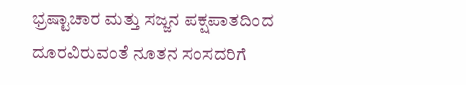ಭ್ರಷ್ಟಾಚಾರ ಮತ್ತು ಸಜ್ಜನ ಪಕ್ಷಪಾತದಿಂದ ದೂರವಿರುವಂತೆ ನೂತನ ಸಂಸದರಿಗೆ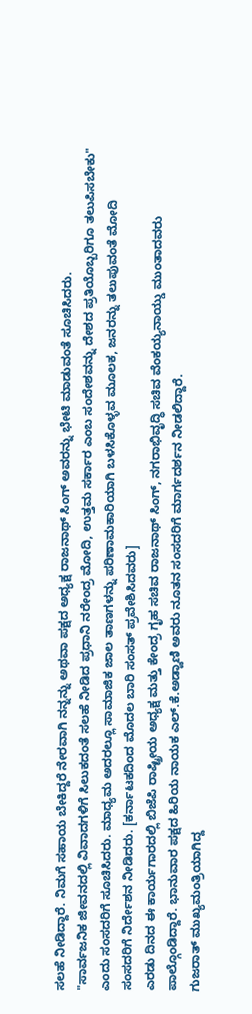ಸಲಹೆ ನೀಡಿದ್ದಾರೆ. ನಿಮಗೆ ಸಹಾಯ ಬೇಕಿದ್ದರೆ ನೇರವಾಗಿ ನನ್ನನ್ನು ಅಥವಾ ಪಕ್ಷದ ಅಧ್ಯಕ್ಷ ರಾಜನಾಥ್ ಸಿಂಗ್ ಅವರನ್ನು ಭೇಟಿ ಮಾಡುವಂತೆ ಸೂಚಿಸಿದರು.
"ಸಾರ್ವಜನಿಕ ಜೀವನದಲ್ಲಿ ವಿವಾದಗಳಿಗೆ ಸಿಲುಕದಂತೆ ಸಲಹೆ ನೀಡಿದ ಪ್ರಧಾನಿ ನರೇಂದ್ರ ಮೋದಿ, ಉತ್ತಮ ಸರ್ಕಾರ ಎಂಬ ಸಂದೇಶವನ್ನು ದೇಶದ ಪ್ರತಿಯೊಬ್ಬರಿಗೂ ತಲುಪಿಸಬೇಕು" ಎಂದು ಸಂಸದರಿಗೆ ಸೂಚಿಸಿದರು. ಮಾಧ್ಯಮ ಅದರಲ್ಲೂ ಸಾಮಾಜಿಕ ಜಾಲ ತಾಣಗಳನ್ನು ಪರಿಣಾಮಕಾರಿಯಾಗಿ ಬಳಸಿಕೊಳ್ಳವ ಮೂಲಕ, ಜನರನ್ನು ತಲುಪುವಂತೆ ಮೋದಿ ಸಂಸದರಿಗೆ ನಿರ್ದೇಶನ ನೀಡಿದರು. [ಕರ್ನಾಟಕದಿಂದ ಮೊದಲ ಬಾರಿ ಸಂಸತ್ ಪ್ರವೇಶಿಸಿದವರು]
ಎರಡು ದಿನದ ಈ ಕಾರ್ಯಗಾರದಲ್ಲಿ ಬಿಜೆಪಿ ರಾಷ್ಟ್ರೀಯ ಅಧ್ಯಕ್ಷ ಮತ್ತು ಕೇಂದ್ರ ಗೃಹ ಸಚಿವ ರಾಜನಾಥ್ ಸಿಂಗ್, ನಗರಾಭಿವೃದ್ಧಿ ಸಚಿವ ವೆಂಕಯ್ಯನಾಯ್ಡು ಮುಂತಾದವರು ಪಾಲ್ಗೊಂಡಿದ್ದಾರೆ. ಭಾನುವಾರ ಪಕ್ಷದ ಹಿರಿಯ ನಾಯಕ ಎಲ್.ಕೆ.ಅಡ್ವಾಣಿ ಅವರು ನೂತನ ಸಂಸದರಿಗೆ ಮಾರ್ಗದರ್ಶನ ನೀಡಲಿದ್ದಾರೆ.
ಗುಜರಾತ್ ಮುಖ್ಯಮಂತ್ರಿಯಾಗಿದ್ದ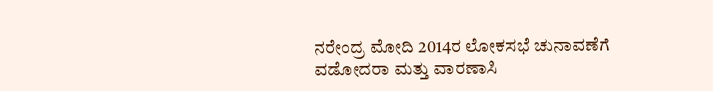ನರೇಂದ್ರ ಮೋದಿ 2014ರ ಲೋಕಸಭೆ ಚುನಾವಣೆಗೆ ವಡೋದರಾ ಮತ್ತು ವಾರಣಾಸಿ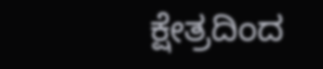ಕ್ಷೇತ್ರದಿಂದ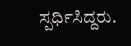ಸ್ಪರ್ಧಿಸಿದ್ದರು.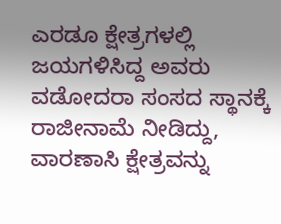ಎರಡೂ ಕ್ಷೇತ್ರಗಳಲ್ಲಿ ಜಯಗಳಿಸಿದ್ದ ಅವರು ವಡೋದರಾ ಸಂಸದ ಸ್ಥಾನಕ್ಕೆ ರಾಜೀನಾಮೆ ನೀಡಿದ್ದು, ವಾರಣಾಸಿ ಕ್ಷೇತ್ರವನ್ನು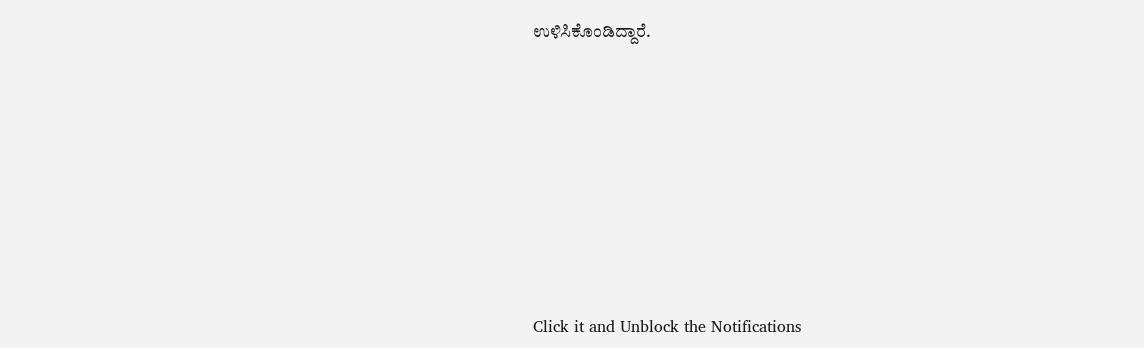ಉಳಿಸಿಕೊಂಡಿದ್ದಾರೆ.











Click it and Unblock the Notifications